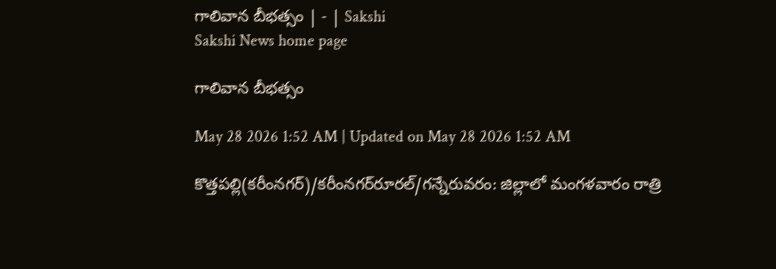గాలివాన బీభత్సం | - | Sakshi
Sakshi News home page

గాలివాన బీభత్సం

May 28 2026 1:52 AM | Updated on May 28 2026 1:52 AM

కొత్తపల్లి(కరీంనగర్‌)/కరీంనగర్‌రూరల్‌/గన్నేరువరం: జిల్లాలో మంగళవారం రాత్రి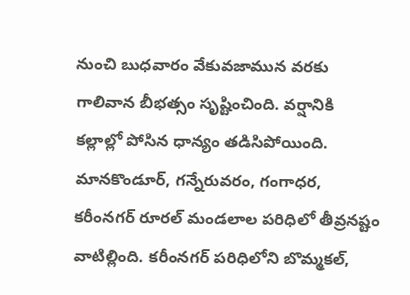నుంచి బుధవారం వేకువజామున వరకు గాలివాన బీభత్సం సృష్టించింది. వర్షానికి కల్లాల్లో పోసిన ధాన్యం తడిసిపోయింది. మానకొండూర్‌, గన్నేరువరం, గంగాధర, కరీంనగర్‌ రూరల్‌ మండలాల పరిధిలో తీవ్రనష్టం వాటిల్లింది. కరీంనగర్‌ పరిధిలోని బొమ్మకల్‌,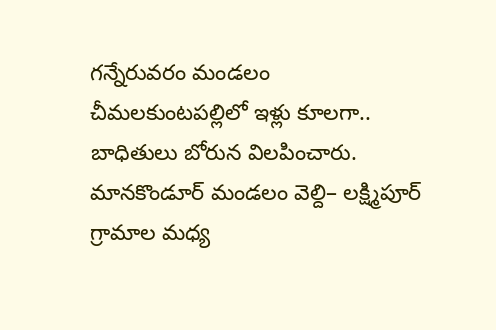గన్నేరువరం మండలం చీమలకుంటపల్లిలో ఇళ్లు కూలగా.. బాధితులు బోరున విలపించారు. మానకొండూర్‌ మండలం వెల్ది– లక్ష్మిపూర్‌ గ్రామాల మధ్య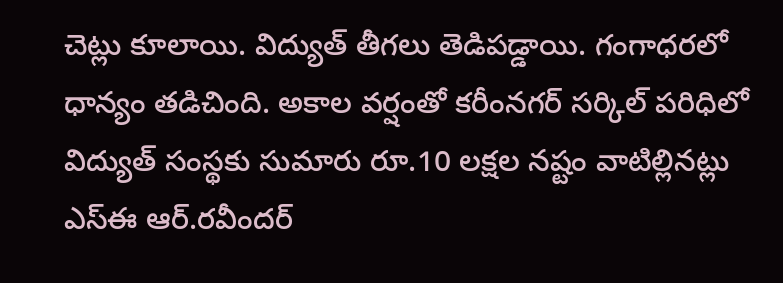చెట్లు కూలాయి. విద్యుత్‌ తీగలు తెడిపడ్డాయి. గంగాధరలో ధాన్యం తడిచింది. అకాల వర్షంతో కరీంనగర్‌ సర్కిల్‌ పరిధిలో విద్యుత్‌ సంస్థకు సుమారు రూ.10 లక్షల నష్టం వాటిల్లినట్లు ఎస్‌ఈ ఆర్‌.రవీందర్‌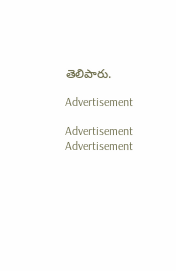తెలిపారు.

Advertisement

Advertisement
Advertisement